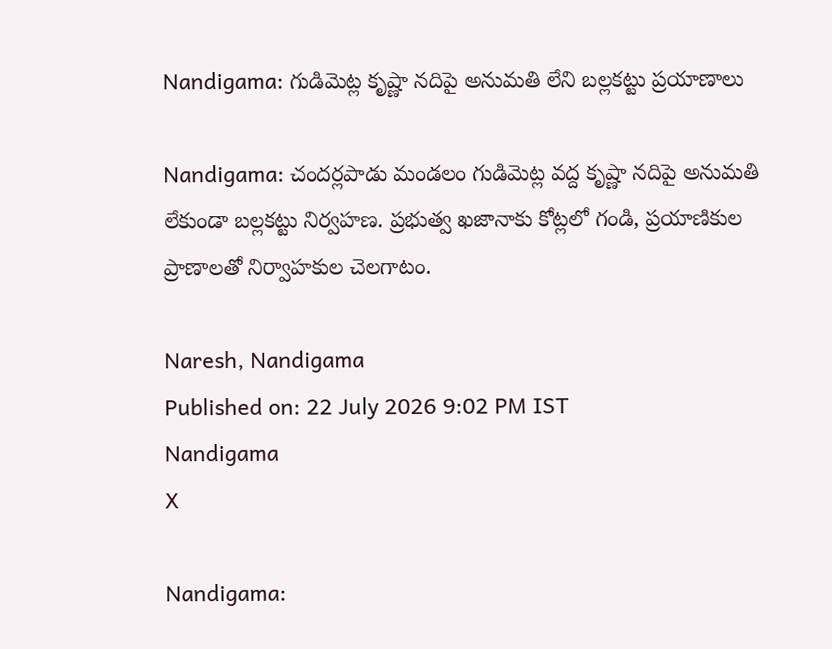Nandigama: గుడిమెట్ల కృష్ణా నదిపై అనుమతి లేని బల్లకట్టు ప్రయాణాలు

Nandigama: చందర్లపాడు మండలం గుడిమెట్ల వద్ద కృష్ణా నదిపై అనుమతి లేకుండా బల్లకట్టు నిర్వహణ. ప్రభుత్వ ఖజానాకు కోట్లలో గండి, ప్రయాణికుల ప్రాణాలతో నిర్వాహకుల చెలగాటం.

Naresh, Nandigama
Published on: 22 July 2026 9:02 PM IST
Nandigama
X

Nandigama: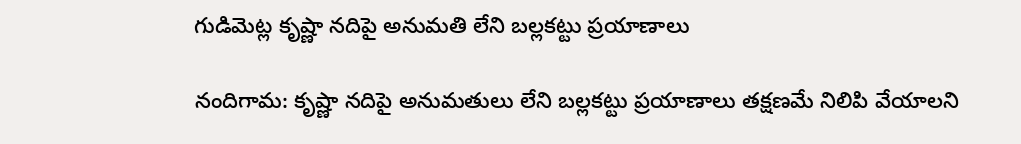గుడిమెట్ల కృష్ణా నదిపై అనుమతి లేని బల్లకట్టు ప్రయాణాలు

నందిగామ: కృష్ణా నదిపై అనుమతులు లేని బల్లకట్టు ప్రయాణాలు తక్షణమే నిలిపి వేయాలని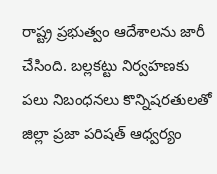రాష్ట్ర ప్రభుత్వం ఆదేశాలను జారీ చేసింది. బల్లకట్టు నిర్వహణకు పలు నిబంధనలు కొన్నిషరతులతో జిల్లా ప్రజా పరిషత్ ఆధ్వర్యం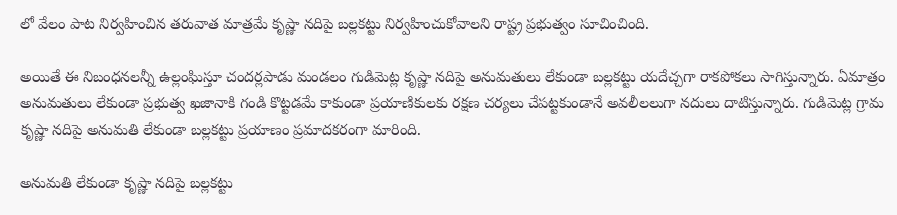లో వేలం పాట నిర్వహించిన తరువాత మాత్రమే కృష్ణా నదిపై బల్లకట్టు నిర్వహించుకోవాలని రాష్ట్ర ప్రభుత్వం సూచించింది.

అయితే ఈ నిబంధనలన్నీ ఉల్లంఘిస్తూ చందర్లపాడు మండలం గుడిమెట్ల కృష్ణా నదిపై అనుమతులు లేకుండా బల్లకట్టు యదేచ్చగా రాకపోకలు సాగిస్తున్నారు. ఏమాత్రం అనుమతులు లేకుండా ప్రభుత్వ ఖజానాకి గండి కొట్టడమే కాకుండా ప్రయాణికులకు రక్షణ చర్యలు చేపట్టకుండానే అవలీలలుగా నదులు దాటిస్తున్నారు. గుడిమెట్ల గ్రామ కృష్ణా నదిపై అనుమతి లేకుండా బల్లకట్టు ప్రయాణం ప్రమాదకరంగా మారింది.

అనుమతి లేకుండా కృష్ణా నదిపై బల్లకట్టు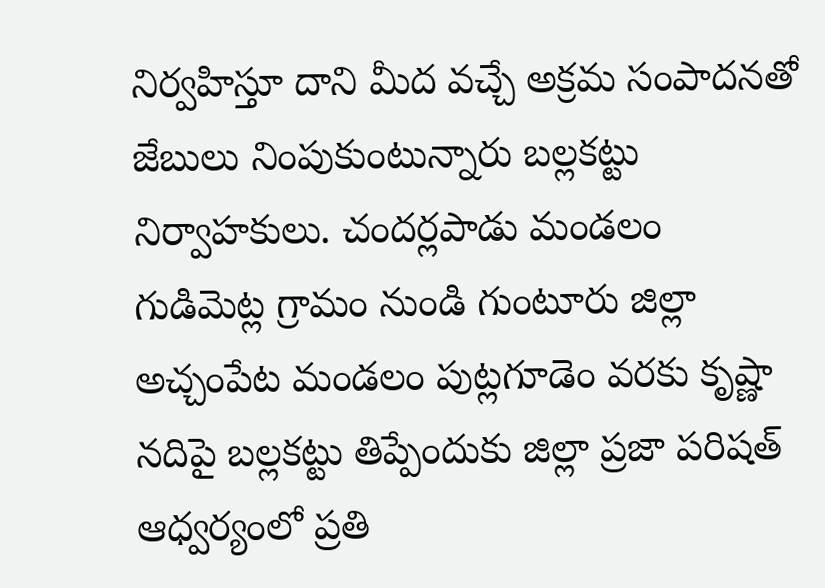నిర్వహిస్తూ దాని మీద వచ్చే అక్రమ సంపాదనతో జేబులు నింపుకుంటున్నారు బల్లకట్టు నిర్వాహకులు. చందర్లపాడు మండలం గుడిమెట్ల గ్రామం నుండి గుంటూరు జిల్లా అచ్చంపేట మండలం పుట్లగూడెం వరకు కృష్ణా నదిపై బల్లకట్టు తిప్పేందుకు జిల్లా ప్రజా పరిషత్ ఆధ్వర్యంలో ప్రతి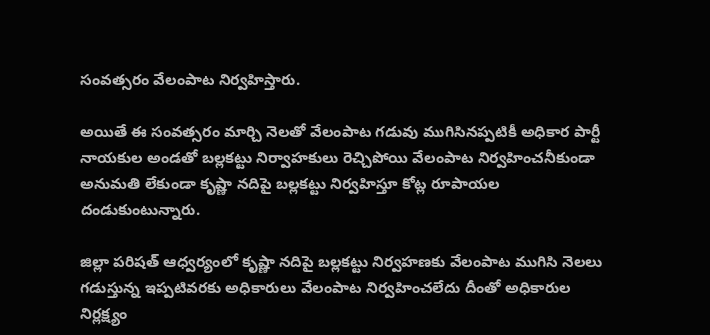సంవత్సరం వేలంపాట నిర్వహిస్తారు.

అయితే ఈ సంవత్సరం మార్చి నెలతో వేలంపాట గడువు ముగిసినప్పటికీ అధికార పార్టీ నాయకుల అండతో బల్లకట్టు నిర్వాహకులు రెచ్చిపోయి వేలంపాట నిర్వహించనీకుండా అనుమతి లేకుండా కృష్ణా నదిపై బల్లకట్టు నిర్వహిస్తూ కోట్ల రూపాయల దండుకుంటున్నారు.

జిల్లా పరిషత్ ఆధ్వర్యంలో కృష్ణా నదిపై బల్లకట్టు నిర్వహణకు వేలంపాట ముగిసి నెలలు గడుస్తున్న ఇప్పటివరకు అధికారులు వేలంపాట నిర్వహించలేదు దీంతో అధికారుల నిర్లక్ష్యం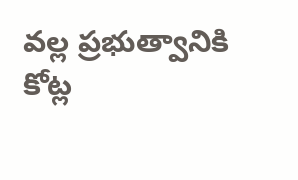వల్ల ప్రభుత్వానికి కోట్ల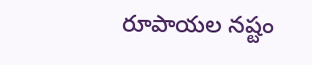రూపాయల నష్టం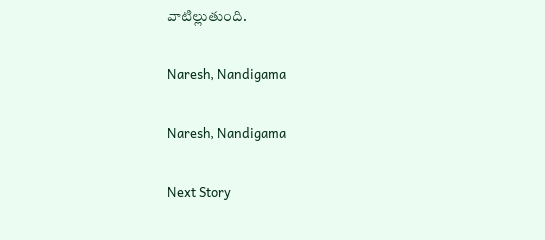వాటిల్లుతుంది.

Naresh, Nandigama

Naresh, Nandigama

Next Story